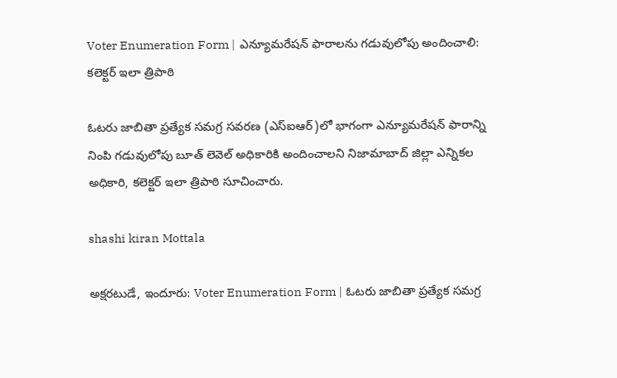Voter Enumeration Form | ఎన్యూమరేషన్ ఫారాలను గడువులోపు అందించాలి: కలెక్టర్ ఇలా త్రిపాఠి

ఓటరు జాబితా ప్రత్యేక సమగ్ర సవరణ (ఎస్ఐఆర్)లో భాగంగా ఎన్యూమరేషన్ ఫారాన్ని నింపి గడువులోపు బూత్ లెవెల్ అధికారికి అందించాలని నిజామాబాద్ జిల్లా ఎన్నికల అధికారి, కలెక్టర్ ఇలా త్రిపాఠి సూచించారు.

shashi kiran Mottala

అక్షరటుడే, ఇందూరు: Voter Enumeration Form | ఓటరు జాబితా ప్రత్యేక సమగ్ర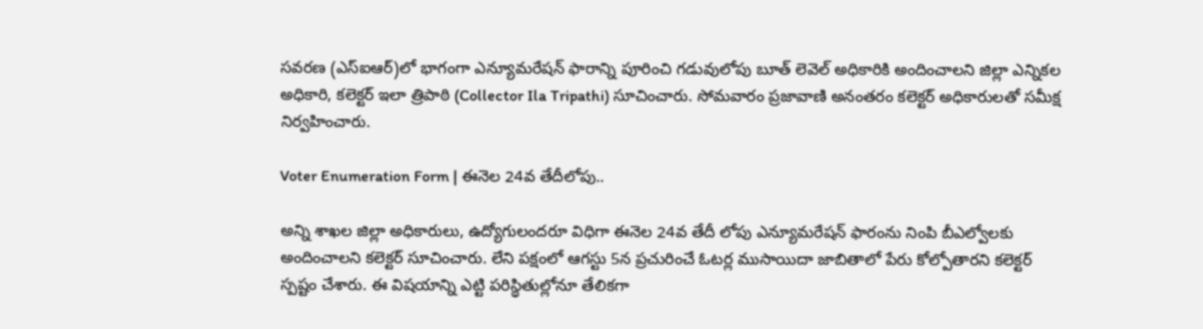సవరణ (ఎస్ఐఆర్)లో భాగంగా ఎన్యూమరేషన్ ఫారాన్ని పూరించి గడువులోపు బూత్ లెవెల్ అధికారికి అందించాలని జిల్లా ఎన్నికల అధికారి, కలెక్టర్ ఇలా త్రిపాఠి (Collector Ila Tripathi) సూచించారు. సోమవారం ప్రజావాణి అనంతరం కలెక్టర్ అధికారులతో సమీక్ష నిర్వహించారు.

Voter Enumeration Form | ఈనెల 24వ తేదీలోపు..

అన్ని శాఖల జిల్లా అధికారులు, ఉద్యోగులందరూ విధిగా ఈనెల 24వ తేదీ లోపు ఎన్యూమరేషన్ ఫారంను నింపి బీఎల్వోలకు అందించాలని కలెక్టర్ సూచించారు. లేని పక్షంలో ఆగస్టు 5న ప్రచురించే ఓటర్ల ముసాయిదా జాబితాలో పేరు కోల్పోతారని కలెక్టర్ స్పష్టం చేశారు. ఈ విషయాన్ని ఎట్టి పరిస్థితుల్లోనూ తేలికగా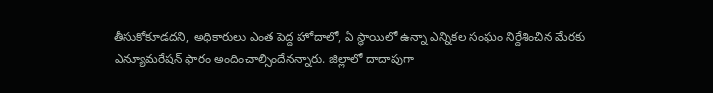తీసుకోకూడదని, అధికారులు ఎంత పెద్ద హోదాలో, ఏ స్థాయిలో ఉన్నా ఎన్నికల సంఘం నిర్దేశించిన మేరకు ఎన్యూమరేషన్ ఫారం అందించాల్సిందేనన్నారు. జిల్లాలో దాదాపుగా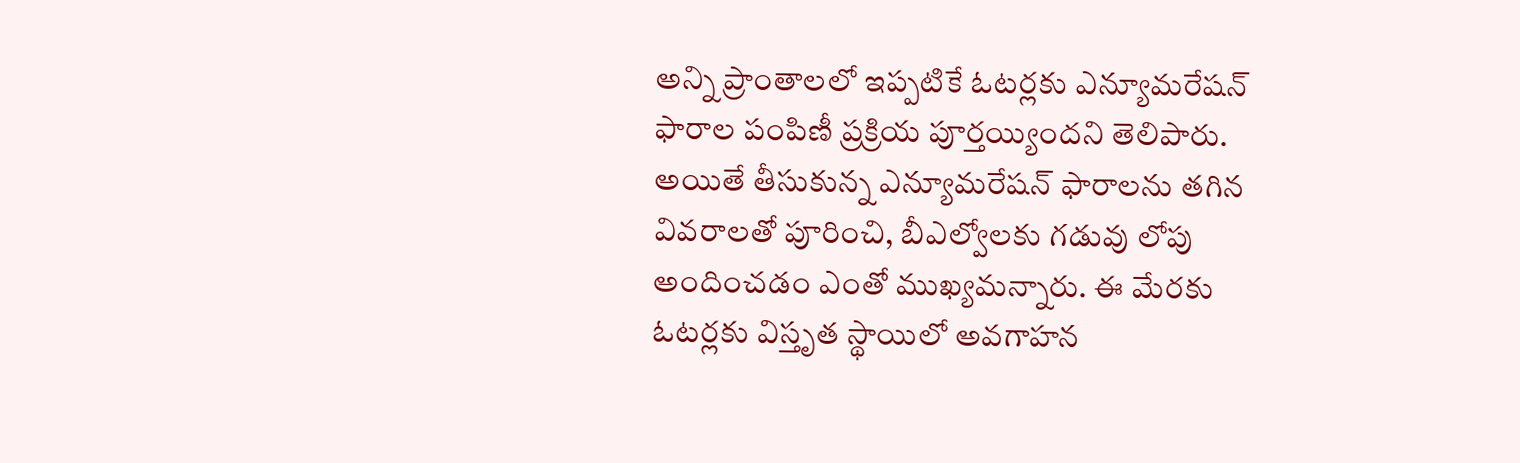అన్ని ప్రాంతాలలో ఇప్పటికే ఓటర్లకు ఎన్యూమరేషన్ ఫారాల పంపిణీ ప్రక్రియ పూర్తయ్యిందని తెలిపారు. అయితే తీసుకున్న ఎన్యూమరేషన్ ఫారాలను తగిన వివరాలతో పూరించి, బీఎల్వోలకు గడువు లోపు అందించడం ఎంతో ముఖ్యమన్నారు. ఈ మేరకు ఓటర్లకు విస్తృత స్థాయిలో అవగాహన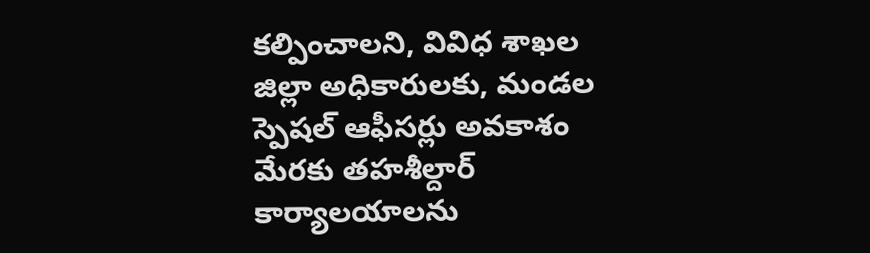కల్పించాలని, వివిధ శాఖల జిల్లా అధికారులకు, మండల స్పెషల్ ఆఫీసర్లు అవకాశం మేరకు తహశీల్దార్ కార్యాలయాలను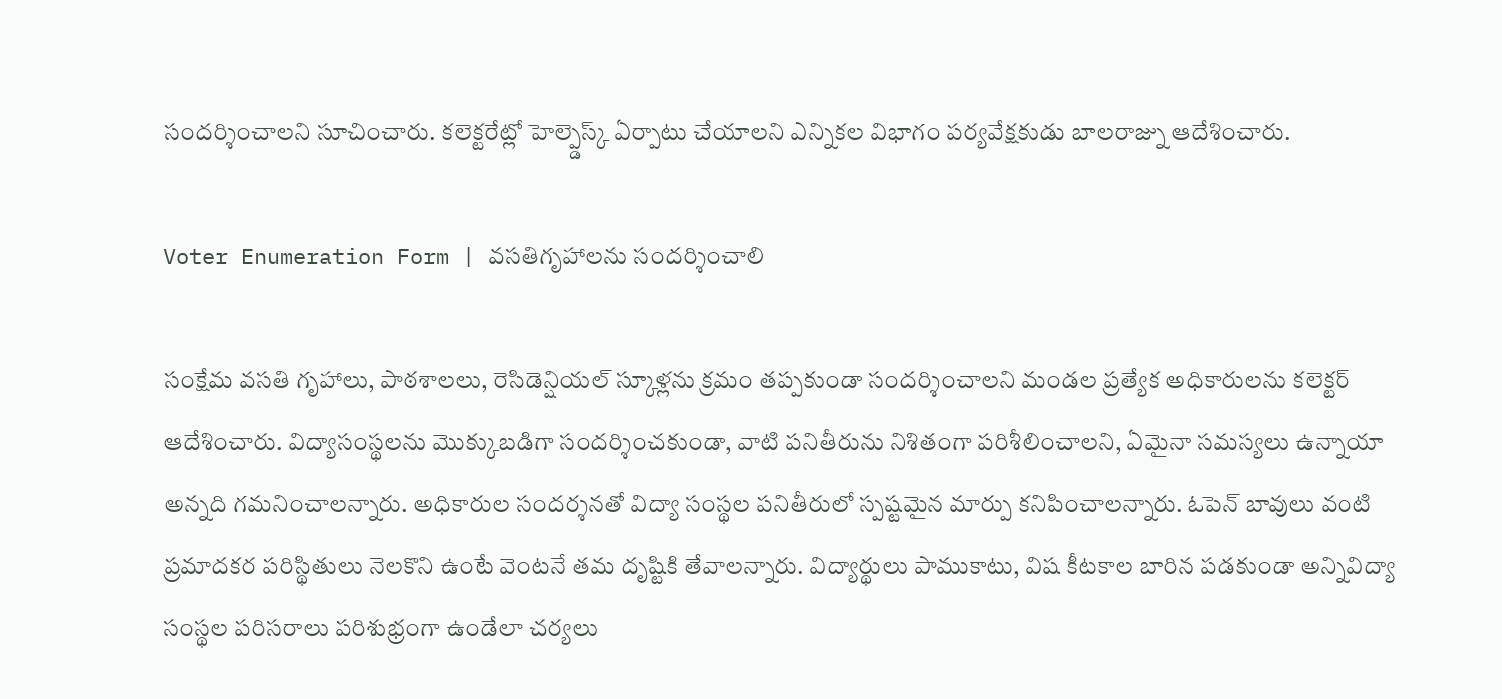సందర్శించాలని సూచించారు. కలెక్టరేట్లో హెల్ప్డెస్క్ ఏర్పాటు చేయాలని ఎన్నికల విభాగం పర్యవేక్షకుడు బాలరాజ్ను ఆదేశించారు.

Voter Enumeration Form | వసతిగృహాలను సందర్శించాలి

సంక్షేమ వసతి గృహాలు, పాఠశాలలు, రెసిడెన్షియల్ స్కూళ్లను క్రమం తప్పకుండా సందర్శించాలని మండల ప్రత్యేక అధికారులను కలెక్టర్ ఆదేశించారు. విద్యాసంస్థలను మొక్కుబడిగా సందర్శించకుండా, వాటి పనితీరును నిశితంగా పరిశీలించాలని, ఏమైనా సమస్యలు ఉన్నాయా అన్నది గమనించాలన్నారు. అధికారుల సందర్శనతో విద్యా సంస్థల పనితీరులో స్పష్టమైన మార్పు కనిపించాలన్నారు. ఓపెన్ బావులు వంటి ప్రమాదకర పరిస్థితులు నెలకొని ఉంటే వెంటనే తమ దృష్టికి తేవాలన్నారు. విద్యార్థులు పాముకాటు, విష కీటకాల బారిన పడకుండా అన్నివిద్యా సంస్థల పరిసరాలు పరిశుభ్రంగా ఉండేలా చర్యలు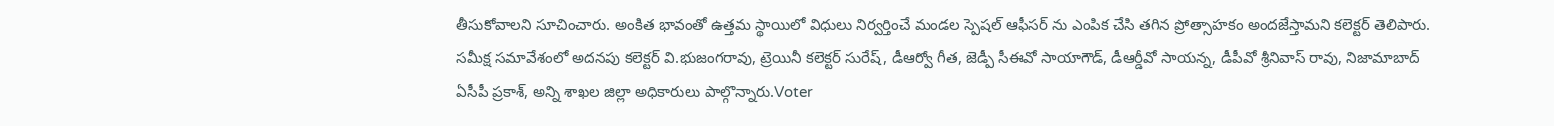తీసుకోవాలని సూచించారు. అంకిత భావంతో ఉత్తమ స్థాయిలో విధులు నిర్వర్తించే మండల స్పెషల్ ఆఫీసర్ ను ఎంపిక చేసి తగిన ప్రోత్సాహకం అందజేస్తామని కలెక్టర్ తెలిపారు. సమీక్ష సమావేశంలో అదనపు కలెక్టర్ వి.భుజంగరావు, ట్రెయినీ కలెక్టర్ సురేష్, డీఆర్వో గీత, జెడ్పీ సీఈవో సాయాగౌడ్, డీఆర్డీవో సాయన్న, డీపీవో శ్రీనివాస్ రావు, నిజామాబాద్ ఏసీపీ ప్రకాశ్, అన్ని శాఖల జిల్లా అధికారులు పాల్గొన్నారు.Voter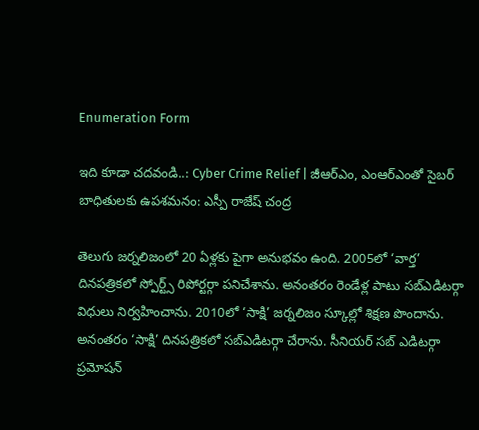Enumeration Form

ఇది కూడా చదవండి..: Cyber Crime Relief | జీఆర్ఎం, ఎంఆర్ఎంతో సైబర్ బాధితులకు ఉపశమనం: ఎస్పీ రాజేష్ చంద్ర

తెలుగు జర్నలిజంలో 20 ఏళ్లకు పైగా అనుభవం ఉంది. 2005లో ‘వార్త’ దినపత్రికలో స్పోర్ట్స్ రిపోర్టర్గా పనిచేశాను. అనంతరం రెండేళ్ల పాటు సబ్ఎడిటర్గా విధులు నిర్వహించాను. 2010లో ‘సాక్షి’ జర్నలిజం స్కూల్లో శిక్షణ పొందాను. అనంతరం ‘సాక్షి’ దినపత్రికలో సబ్ఎడిటర్గా చేరాను. సీనియర్ సబ్ ఎడిటర్గా ప్రమోషన్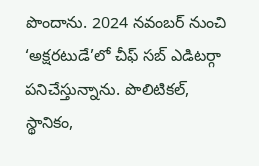పొందాను. 2024 నవంబర్ నుంచి ‘అక్షరటుడే’లో చీఫ్ సబ్ ఎడిటర్గా పనిచేస్తున్నాను. పొలిటికల్, స్థానికం,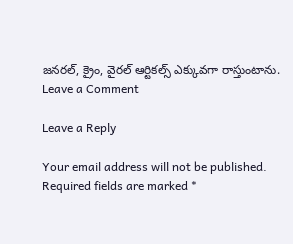జనరల్, క్రైం, వైరల్ ఆర్టికల్స్ ఎక్కువగా రాస్తుంటాను.
Leave a Comment

Leave a Reply

Your email address will not be published. Required fields are marked *